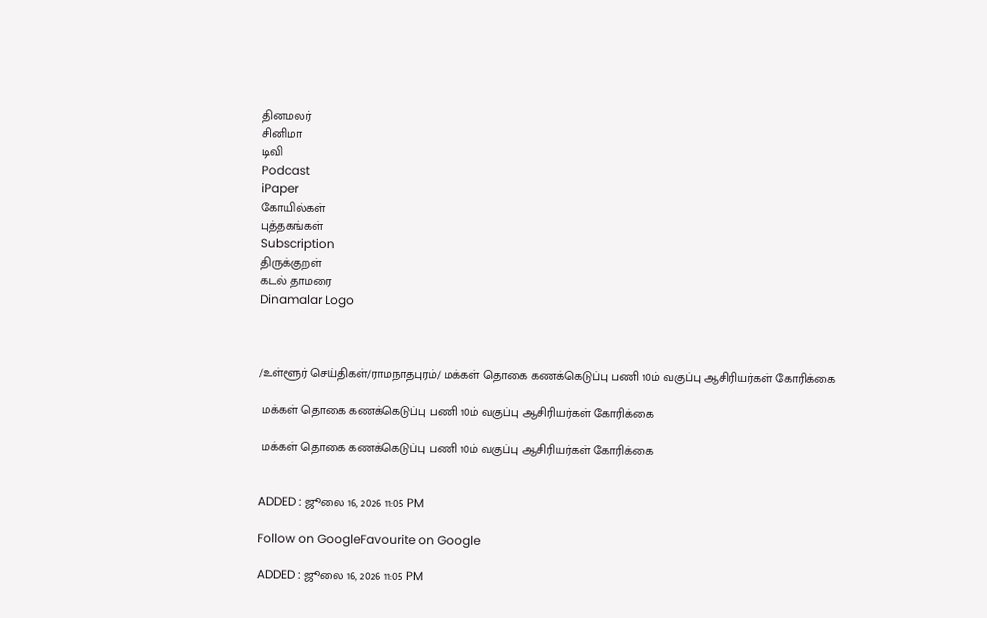தினமலர்
சினிமா
டிவி
Podcast
iPaper
கோயில்கள்
புத்தகங்கள்
Subscription
திருக்குறள்
கடல் தாமரை
Dinamalar Logo



/உள்ளூர் செய்திகள்/ராமநாதபுரம்/ மக்கள் தொகை கணக்கெடுப்பு பணி 10ம் வகுப்பு ஆசிரியர்கள் கோரிக்கை

 மக்கள் தொகை கணக்கெடுப்பு பணி 10ம் வகுப்பு ஆசிரியர்கள் கோரிக்கை

 மக்கள் தொகை கணக்கெடுப்பு பணி 10ம் வகுப்பு ஆசிரியர்கள் கோரிக்கை


ADDED : ஜூலை 16, 2026 11:05 PM

Follow on GoogleFavourite on Google

ADDED : ஜூலை 16, 2026 11:05 PM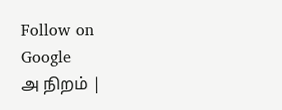Follow on Google
அ நிறம் |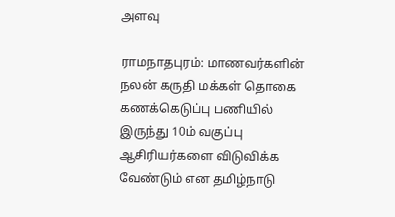அளவு

ராமநாதபுரம்: மாணவர்களின் நலன் கருதி மக்கள் தொகை கணக்கெடுப்பு பணியில் இருந்து 10ம் வகுப்பு ஆசிரியர்களை விடுவிக்க வேண்டும் என தமிழ்நாடு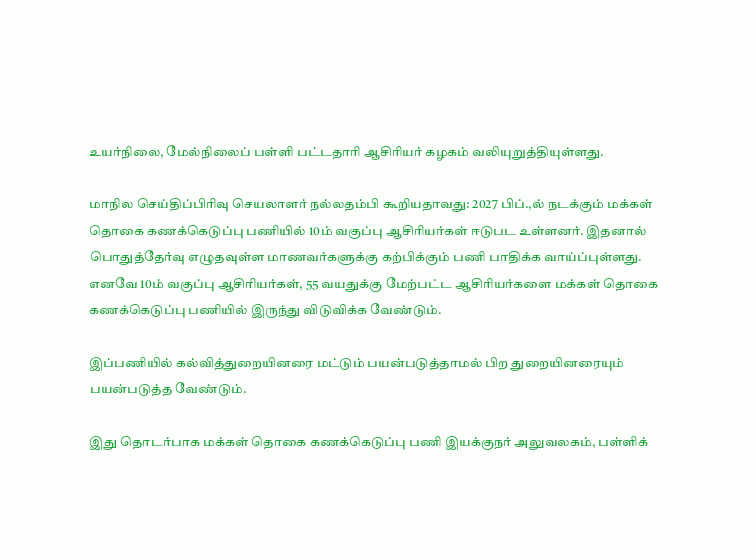உயர்நிலை, மேல்நிலைப் பள்ளி பட்டதாரி ஆசிரியர் கழகம் வலியுறுத்தியுள்ளது.

மாநில செய்திப்பிரிவு செயலாளர் நல்லதம்பி கூறியதாவது: 2027 பிப்.,ல் நடக்கும் மக்கள் தொகை கணக்கெடுப்பு பணியில் 10ம் வகுப்பு ஆசிரியர்கள் ஈடுபட உள்ளனர். இதனால் பொதுத்தேர்வு எழுதவுள்ள மாணவர்களுக்கு கற்பிக்கும் பணி பாதிக்க வாய்ப்புள்ளது. எனவே 10ம் வகுப்பு ஆசிரியர்கள், 55 வயதுக்கு மேற்பட்ட ஆசிரியர்களை மக்கள் தொகை கணக்கெடுப்பு பணியில் இருந்து விடுவிக்க வேண்டும்.

இப்பணியில் கல்வித்துறையினரை மட்டும் பயன்படுத்தாமல் பிற துறையினரையும் பயன்படுத்த வேண்டும்.

இது தொடர்பாக மக்கள் தொகை கணக்கெடுப்பு பணி இயக்குநர் அலுவலகம், பள்ளிக்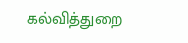கல்வித்துறை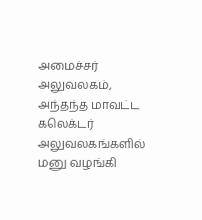அமைச்சர் அலுவலகம், அந்தந்த மாவட்ட கலெக்டர் அலுவலகங்களில் மனு வழங்கி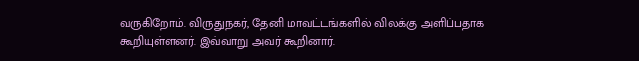வருகிறோம். விருதுநகர், தேனி மாவட்டங்களில் விலக்கு அளிப்பதாக கூறியுள்ளனர். இவ்வாறு அவர் கூறினார்.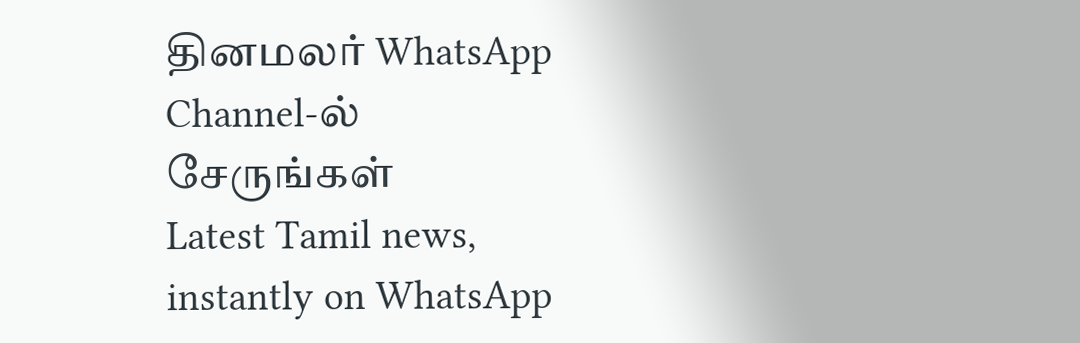தினமலர் WhatsApp Channel-ல் சேருங்கள்
Latest Tamil news, instantly on WhatsApp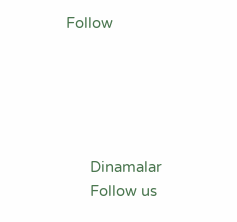Follow





      Dinamalar
      Follow us